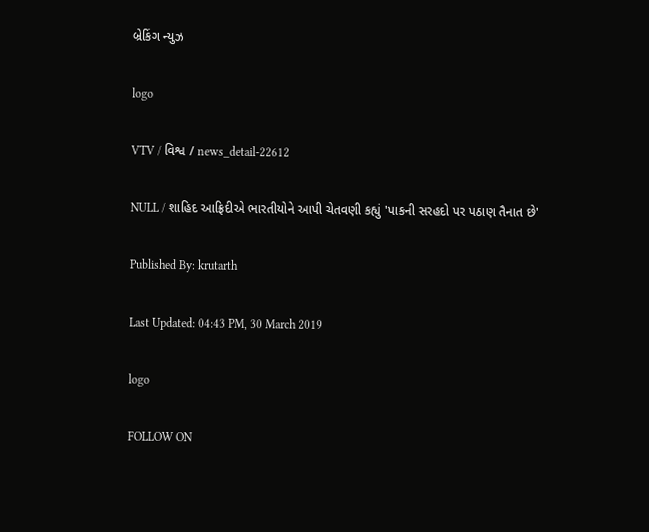બ્રેકિંગ ન્યુઝ

logo

VTV / વિશ્વ / news_detail-22612

NULL / શાહિદ આફ્રિદીએ ભારતીયોને આપી ચેતવણી કહ્યું 'પાકની સરહદો પર પઠાણ તૈનાત છે'

Published By: krutarth

Last Updated: 04:43 PM, 30 March 2019

logo

FOLLOW ON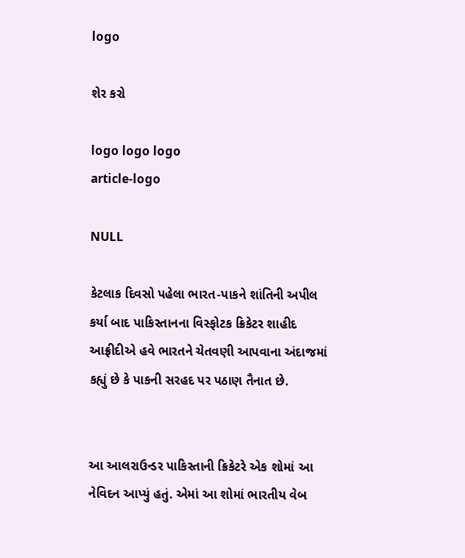logo

શેર કરો

logo logo logo
article-logo

NULL

કેટલાક દિવસો પહેલા ભારત-પાકને શાંતિની અપીલ કર્યા બાદ પાકિસ્તાનના વિસ્ફોટક ક્રિકેટર શાહીદ આફ્રીદીએ હવે ભારતને ચેતવણી આપવાના અંદાજમાં કહ્યું છે કે પાકની સરહદ પર પઠાણ તૈનાત છે.


આ આલરાઉન્ડર પાકિસ્તાની ક્રિકેટરે એક શોમાં આ નેવિદન આપ્યું હતું. એમાં આ શોમાં ભારતીય વેબ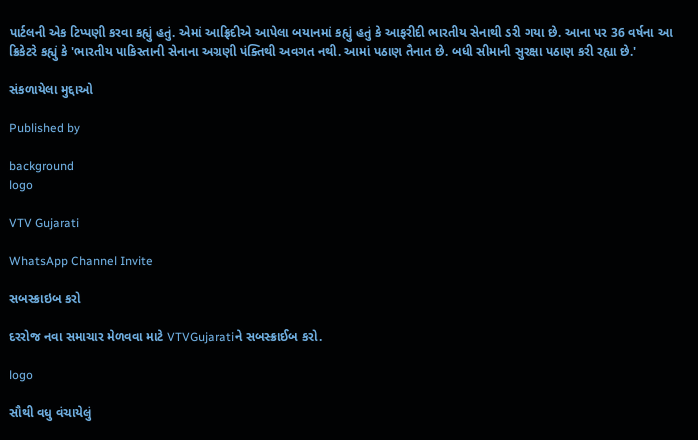પાર્ટલની એક ટિપ્પણી કરવા કહ્યું હતું. એમાં આફ્રિદીએ આપેલા બયાનમાં કહ્યું હતું કે આફરીદી ભારતીય સેનાથી ડરી ગયા છે. આના પર 36 વર્ષના આ ક્રિકેટરે કહ્યું કે 'ભારતીય પાકિસ્તાની સેનાના અગ્રણી પંક્તિથી અવગત નથી. આમાં પઠાણ તૈનાત છે. બધી સીમાની સુરક્ષા પઠાણ કરી રહ્યા છે.'

સંકળાયેલા મુદ્દાઓ

Published by

background
logo

VTV Gujarati

WhatsApp Channel Invite

સબસ્ક્રાઇબ કરો

દરરોજ નવા સમાચાર મેળવવા માટે VTVGujaratiને સબસ્ક્રાઈબ કરો.

logo

સૌથી વધુ વંચાયેલું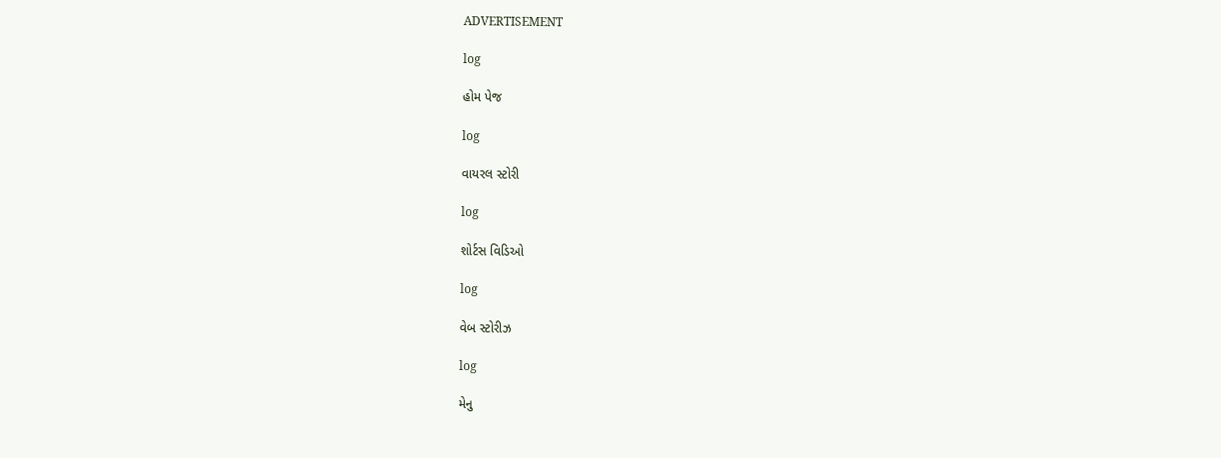ADVERTISEMENT

log

હોમ પેજ

log

વાયરલ સ્ટોરી

log

શોર્ટસ વિડિઓ

log

વેબ સ્ટોરીઝ

log

મેનુ